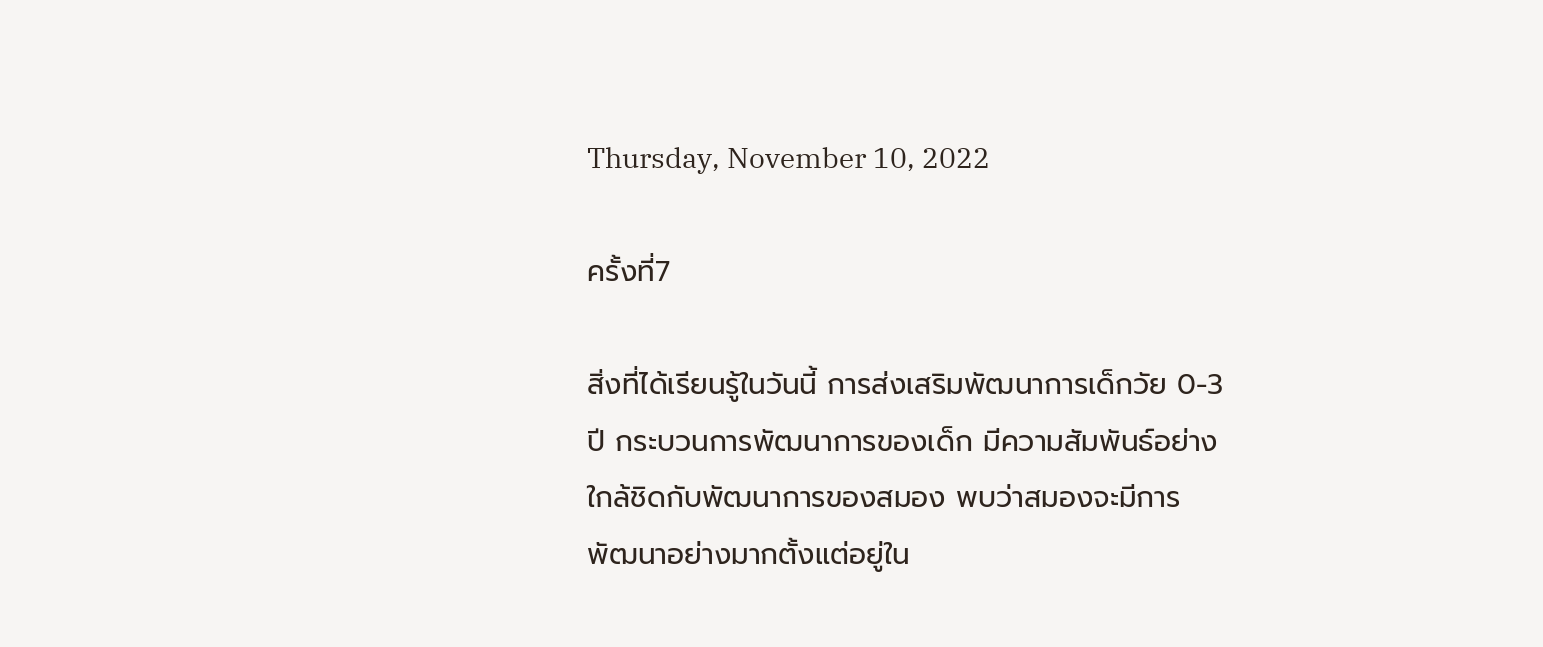Thursday, November 10, 2022

ครั้งที่7

สิ่งที่ได้เรียนรู้ในวันนี้ การส่งเสริมพัฒนาการเด็กวัย 0-3 ปี กระบวนการพัฒนาการของเด็ก มีความสัมพันธ์อย่างใกล้ชิดกับพัฒนาการของสมอง พบว่าสมองจะมีการพัฒนาอย่างมากตั้งแต่อยู่ใน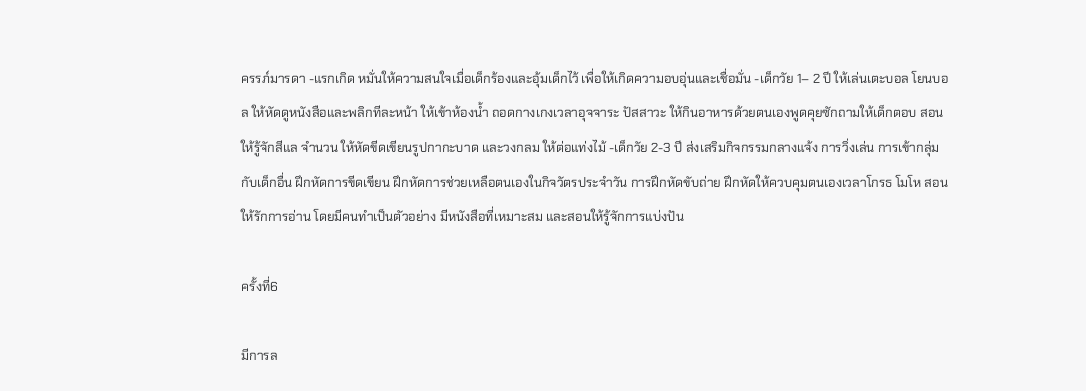ครรภ์มารดา -แรกเกิด หมั่นให้ความสนใจเมื่อเด็กร้องและอุ้มเด็กไว้ เพื่อให้เกิดความอบอุ่นและเชื่อมั่น -เด็กวัย 1– 2 ปี ให้เล่นเตะบอล โยนบอล ให้หัดดูหนังสือและพลิกทีละหน้า ให้เข้าห้องน้ำ ถอดกางเกงเวลาอุจจาระ ปัสสาวะ ให้กินอาหารด้วยตนเองพูดคุยซักถามให้เด็กตอบ สอนให้รู้จักสีแล จำนวน ให้หัดขีดเขียนรูปกากะบาด และวงกลม ให้ต่อแท่งไม้ -เด็กวัย 2-3 ปี ส่งเสริมกิจกรรมกลางแจ้ง การวิ่งเล่น การเข้ากลุ่มกับเด็กอื่น ฝึกหัดการขีดเขียน ฝึกหัดการช่วยเหลือตนเองในกิจวัตรประจำวัน การฝึกหัดขับถ่าย ฝึกหัดให้ควบคุมตนเองเวลาโกรธ โมโห สอนให้รักการอ่าน โดยมีคนทำเป็นตัวอย่าง มีหนังสือที่เหมาะสม และสอนให้รู้จักการแบ่งปัน

ครั้งที่6

มีการล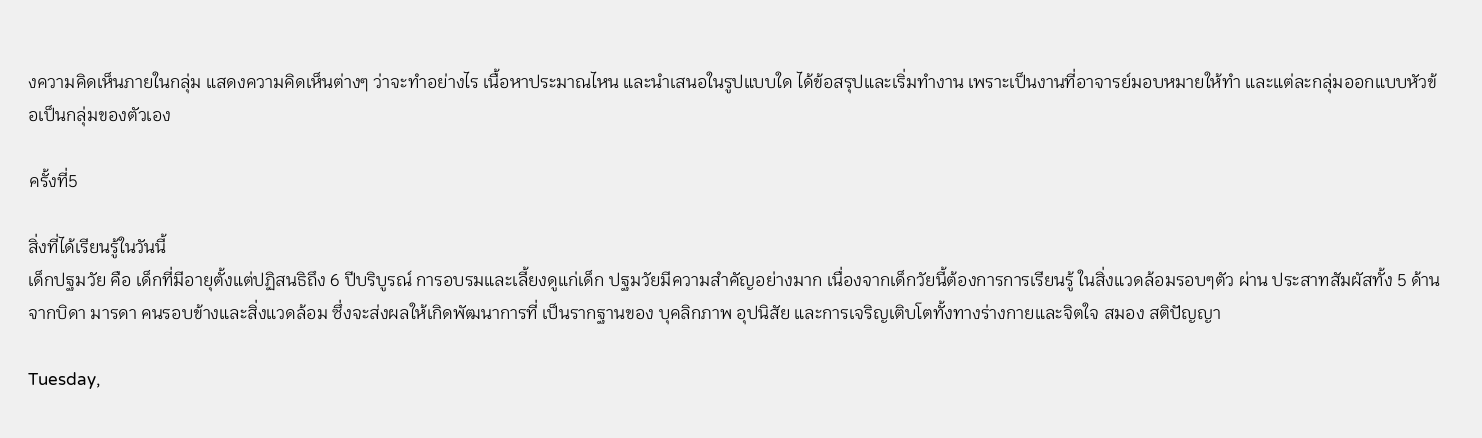งความคิดเห็นภายในกลุ่ม แสดงความคิดเห็นต่างๆ ว่าจะทำอย่างไร เนื้อหาประมาณไหน และนำเสนอในรูปแบบใด ได้ข้อสรุปและเริ่มทำงาน เพราะเป็นงานที่อาจารย์มอบหมายให้ทำ และแต่ละกลุ่มออกแบบหัวข้อเป็นกลุ่มของตัวเอง

ครั้งที่5

สิ่งที่ได้เรียนรู้ในวันนี้
เด็กปฐมวัย คือ เด็กที่มีอายุตั้งแต่ปฏิสนธิถึง 6 ปีบริบูรณ์ การอบรมและเลี้ยงดูแก่เด็ก ปฐมวัยมีความสำคัญอย่างมาก เนื่องจากเด็กวัยนี้ต้องการการเรียนรู้ ในสิ่งแวดล้อมรอบๆตัว ผ่าน ประสาทสัมผัสทั้ง 5 ด้าน จากบิดา มารดา คนรอบข้างและสิ่งแวดล้อม ซึ่งจะส่งผลให้เกิดพัฒนาการที่ เป็นรากฐานของ บุคลิกภาพ อุปนิสัย และการเจริญเติบโตทั้งทางร่างกายและจิตใจ สมอง สติปัญญา

Tuesday,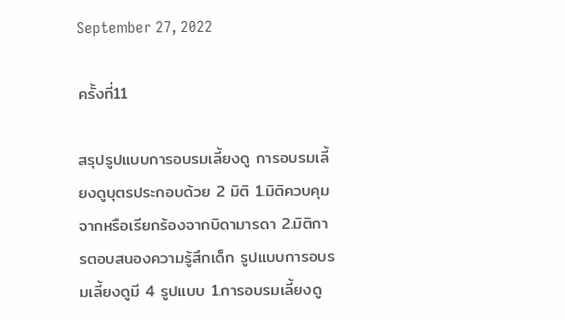September 27, 2022

ครั้งที่11

สรุปรูปแบบการอบรมเลี้ยงดู การอบรมเลี้ยงดูบุตรประกอบด้วย 2 มิติ 1.มิติควบคุมจากหรือเรียกร้องจากบิดามารดา 2.มิติการตอบสนองความรู้สึกเด็ก รูปแบบการอบรมเลี้ยงดูมี 4 รูปแบบ 1.การอบรมเลี้ยงดู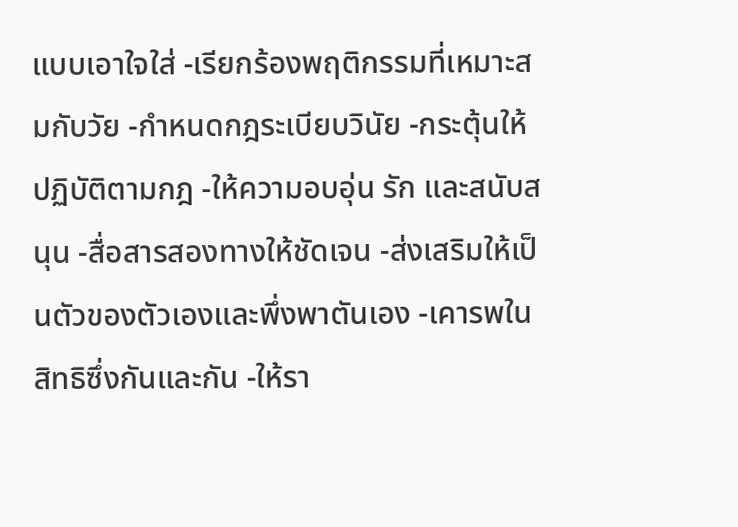แบบเอาใจใส่ -เรียกร้องพฤติกรรมที่เหมาะสมกับวัย -กำหนดกฎระเบียบวินัย -กระตุ้นให้ปฏิบัติตามกฎ -ให้ความอบอุ่น รัก และสนับสนุน -สื่อสารสองทางให้ชัดเจน -ส่งเสริมให้เป็นตัวของตัวเองและพึ่งพาตันเอง -เคารพในสิทธิซึ่งกันและกัน -ให้รา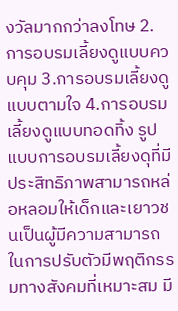งวัลมากกว่าลงโทษ 2.การอบรมเลี้ยงดูแบบควบคุม 3.การอบรมเลี้ยงดูแบบตามใจ 4.การอบรมเลี้ยงดูแบบทอดทิ้ง รูปแบบการอบรมเลี้ยงดุที่มีประสิทธิภาพสามารถหล่อหลอมให้เด็กและเยาวชนเป็นผู้มีความสามารถในการปรับตัวมีพฤติกรรมทางสังคมที่เหมาะสม มี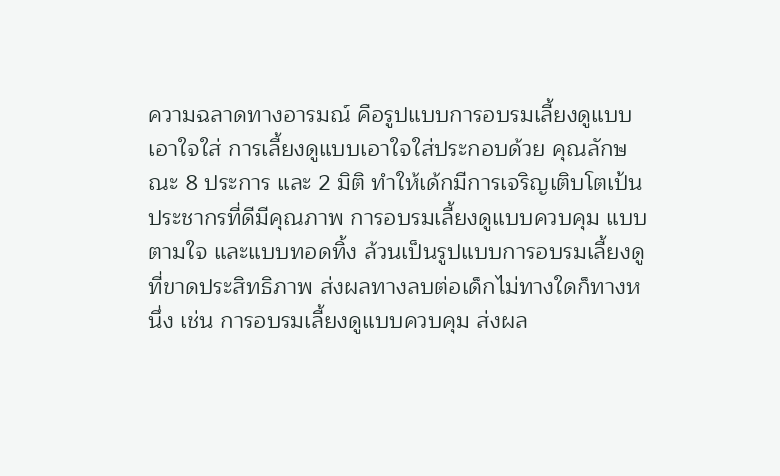ความฉลาดทางอารมณ์ คือรูปแบบการอบรมเลี้ยงดูแบบเอาใจใส่ การเลี้ยงดูแบบเอาใจใส่ประกอบด้วย คุณลักษณะ 8 ประการ และ 2 มิติ ทำให้เด้กมีการเจริญเติบโตเป้นประชากรที่ดีมีคุณภาพ การอบรมเลี้ยงดูแบบควบคุม แบบตามใจ และแบบทอดทิ้ง ล้วนเป็นรูปแบบการอบรมเลี้ยงดูที่ขาดประสิทธิภาพ ส่งผลทางลบต่อเด็กไม่ทางใดก็ทางหนึ่ง เช่น การอบรมเลี้ยงดูแบบควบคุม ส่งผล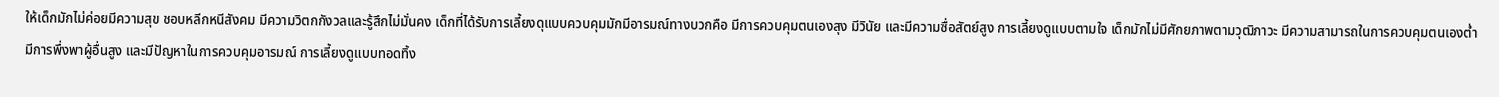ให้เด็กมักไม่ค่อยมีความสุข ชอบหลีกหนีสังคม มีความวิตกกังวลและรู้สึกไม่มั่นคง เด็กที่ได้รับการเลี้ยงดุแบบควบคุมมักมีอารมณ์ทางบวกคือ มีการควบคุมตนเองสุง มีวินัย และมีความซื่อสัตย์สูง การเลี้ยงดูแบบตามใจ เด็กมักไม่มีศักยภาพตามวุฒิภาวะ มีความสามารถในการควบคุมตนเองต่ำ มีการพึ่งพาผู้อื่นสูง และมีปัญหาในการควบคุมอารมณ์ การเลี้ยงดูแบบทอดทิ้ง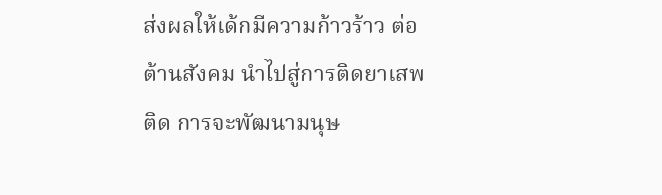ส่งผลให้เด้กมีความก้าวร้าว ต่อต้านสังคม นำไปสู่การติดยาเสพติด การจะพัฒนามนุษ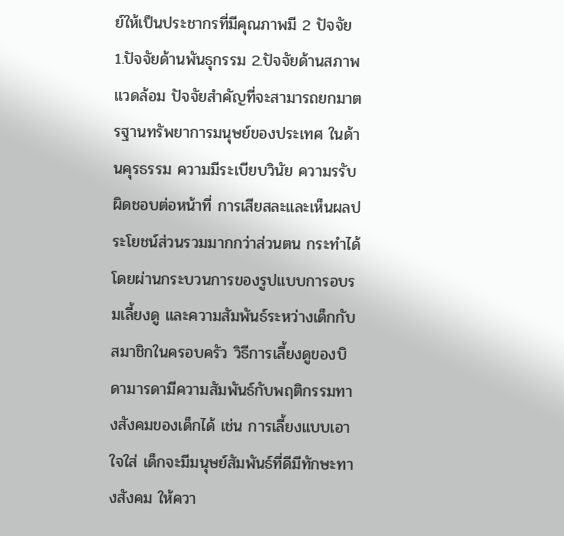ย์ให้เป็นประชากรที่มีคุณภาพมี 2 ปัจจัย 1.ปัจจัยด้านพันธุกรรม 2.ปัจจัยด้านสภาพแวดล้อม ปัจจัยสำคัญที่จะสามารถยกมาตรฐานทรัพยาการมนุษย์ของประเทศ ในด้านคุรธรรม ความมีระเบียบวินัย ความรรับผิดชอบต่อหน้าที่ การเสียสละและเห็นผลประโยชน์ส่วนรวมมากกว่าส่วนตน กระทำได้โดยผ่านกระบวนการของรูปแบบการอบรมเลี้ยงดู และความสัมพันธ์ระหว่างเด็กกับสมาชิกในครอบครัว วิธีการเลี้ยงดูของบิดามารดามีความสัมพันธ์กับพฤติกรรมทางสังคมของเด็กได้ เช่น การเลี้ยงแบบเอาใจใส่ เด็กจะมีมนุษย์สัมพันธ์ที่ดีมีทักษะทางสังคม ให้ควา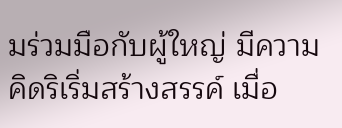มร่วมมือกับผู้ใหญ่ มีความคิดริเริ่มสร้างสรรค์ เมื่อ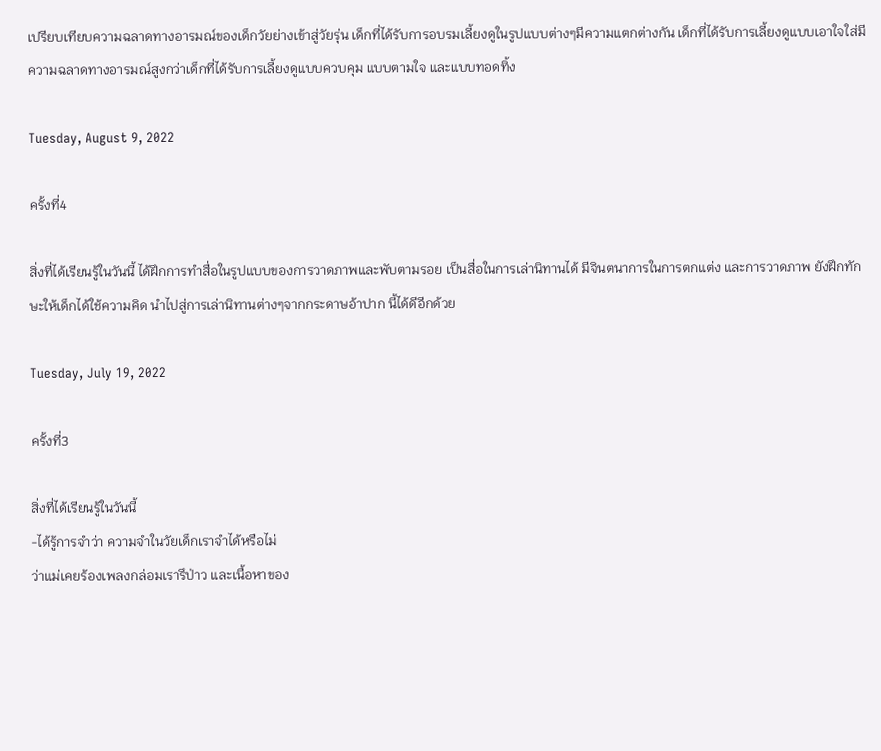เปรียบเทียบความฉลาดทางอารมณ์ของเด็กวัยย่างเข้าสู่วัยรุ่น เด็กที่ได้รับการอบรมเลี้ยงดูในรูปแบบต่างๆมีความแตกต่างกัน เด็กที่ได้รับการเลี้ยงดูแบบเอาใจใส่มีความฉลาดทางอารมณ์สูงกว่าเด็กที่ได้รับการเลี้ยงดูแบบควบคุม แบบตามใจ และแบบทอดทิ้ง

Tuesday, August 9, 2022

ครั้งที่4

สิ่งที่ได้เรียนรู้ในวันนี้ ได้ฝึกการทำสื่อในรูปแบบของการวาดภาพและพับตามรอย เป็นสื่อในการเล่านิทานได้ มีจินตนาการในการตกแต่ง และการวาดภาพ ยังฝึกทักษะให้เด็กได้ใช้ความคิด นำไปสู่การเล่านิทานต่างๆจากกระดาษอ้าปาก นี้ได้ดีอีกด้วย

Tuesday, July 19, 2022

ครั้งที่3

สิ่งที่ได้เรียนรู้ในวันนี้
-ได้รู้การจำว่า ความจำในวัยเด็กเราจำได้หรือไม่
ว่าแม่เคยร้องเพลงกล่อมเรารึป่าว และเนื้อหาของ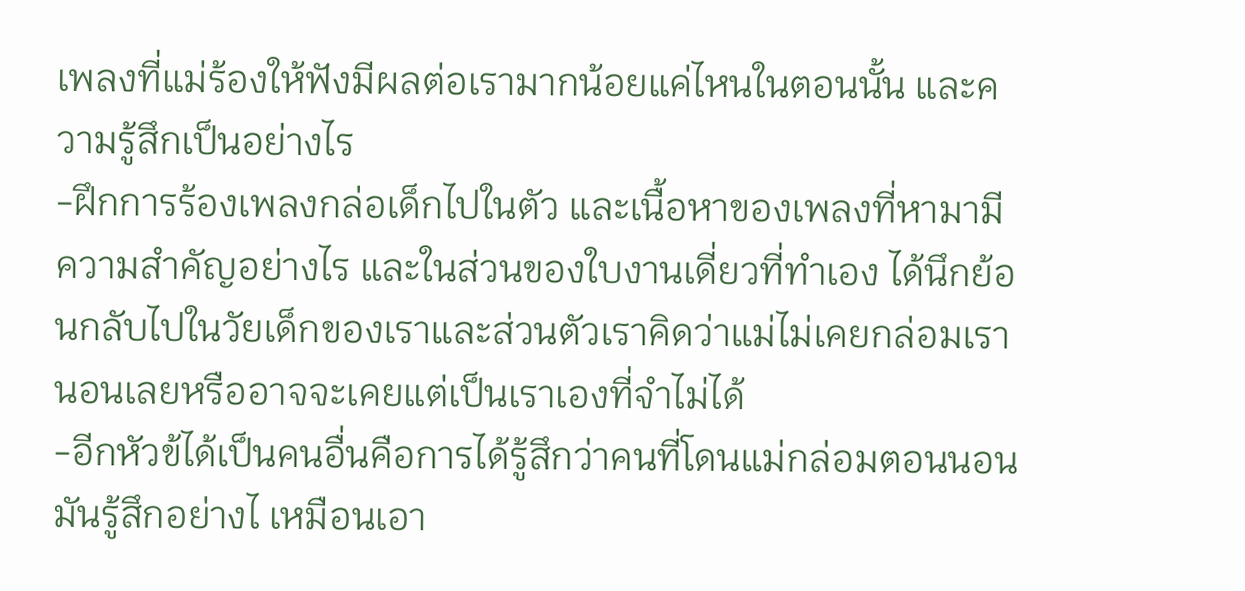เพลงที่แม่ร้องให้ฟังมีผลต่อเรามากน้อยแค่ไหนในตอนนั้น และความรู้สึกเป็นอย่างไร
-ฝึกการร้องเพลงกล่อเด็กไปในตัว และเนื้อหาของเพลงที่หามามีความสำคัญอย่างไร และในส่วนของใบงานเดี่ยวที่ทำเอง ได้นึกย้อนกลับไปในวัยเด็กของเราและส่วนตัวเราคิดว่าแม่ไม่เคยกล่อมเรานอนเลยหรืออาจจะเคยแต่เป็นเราเองที่จำไม่ได้
-อีกหัวข้ได้เป็นคนอื่นคือการได้รู้สึกว่าคนที่โดนแม่กล่อมตอนนอนมันรู้สึกอย่างไ เหมือนเอา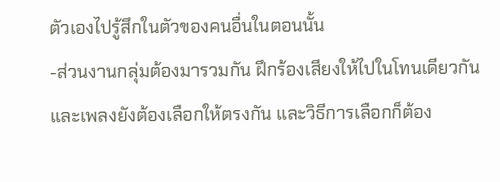ตัวเองไปรู้สึกในตัวของคนอื่นในตอนนั้น
-ส่วนงานกลุ่มต้องมารวมกัน ฝึกร้องเสียงให้ไปในโทนเดียวกัน และเพลงยังต้องเลือกให้ตรงกัน เเละวิธีการเลือกก็ต้อง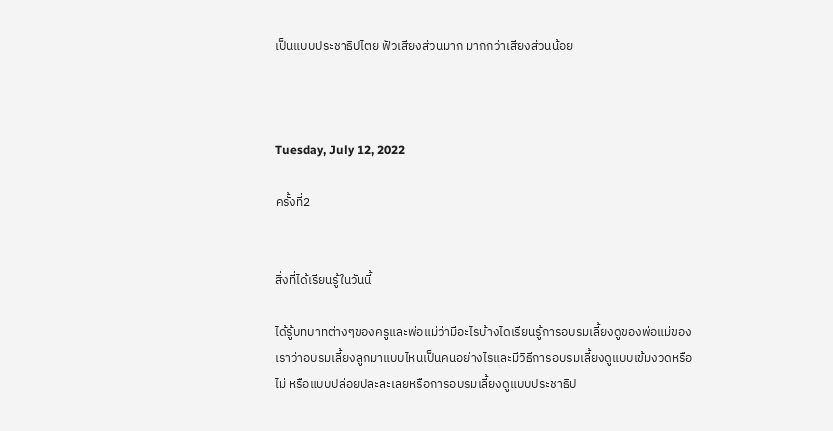เป็นแบบประชาธิปไตย ฟัวเสียงส่วนมาก มากกว่าเสียงส่วนน้อย



Tuesday, July 12, 2022

ครั้งที่2


สิ่งที่ได้เรียนรู้ในวันนี้

ได้รู้บทบาทต่างๆของครูและพ่อแม่ว่ามีอะไรบ้างไดเรียนรู้การอบรมเลี้ยงดูของพ่อแม่ของเราว่าอบรมเลี้ยงลูกมาแบบไหนเป็นคนอย่างไรและมีวิธีการอบรมเลี้ยงดูแบบเข้มงวดหรือไม่ หรือแบบปล่อยปละละเลยหรือการอบรมเลี้ยงดูแบบประชาธิป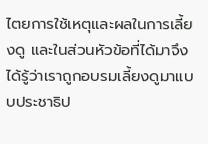ไตยการใช้เหตุและผลในการเลี้ยงดู และในส่วนหัวข้อที่ได้มาจึงได้รู้ว่าเราถูกอบรมเลี้ยงดูมาแบบประชาธิป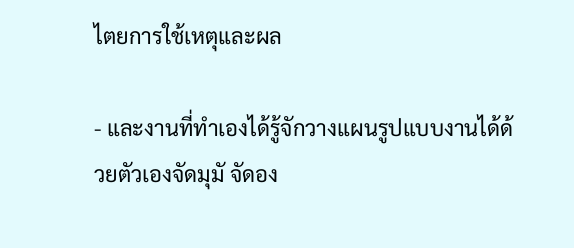ไตยการใช้เหตุและผล

- และงานที่ทำเองได้รู้จักวางแผนรูปแบบงานได้ด้วยตัวเองจัดมุมั จัดอง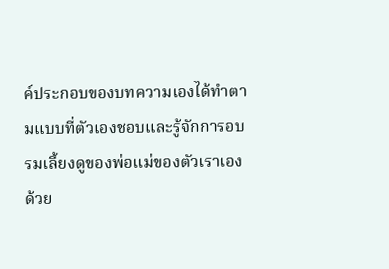ค์ประกอบของบทความเองได้ทำตามแบบที่ตัวเองชอบและรู้จักการอบรมเลี้ยงดูของพ่อแม่ของตัวเราเองด้วย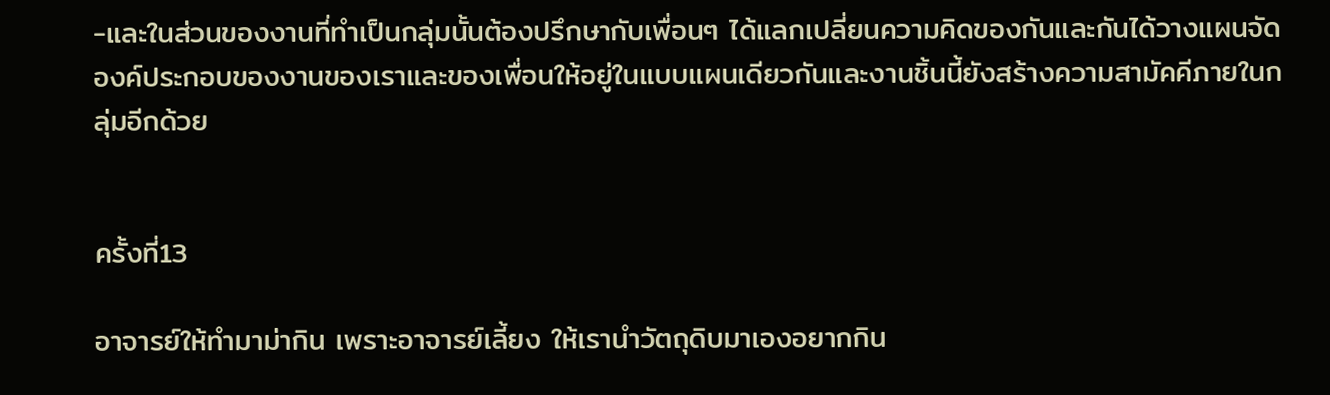-และในส่วนของงานที่ทำเป็นกลุ่มนั้นต้องปรึกษากับเพื่อนๆ ได้แลกเปลี่ยนความคิดของกันและกันได้วางแผนจัดองค์ประกอบของงานของเราและของเพื่อนให้อยู่ในแบบแผนเดียวกันและงานชิ้นนี้ยังสร้างความสามัคคีภายในกลุ่มอีกด้วย


ครั้งที่13

อาจารย์ให้ทำมาม่ากิน เพราะอาจารย์เลี้ยง ให้เรานำวัตถุดิบมาเองอยากกิน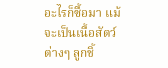อะไรก็ซื้อมา แม้จะเป็นเนื้อสัตว์ต่างๆ ลูกชิ้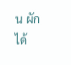น ผัก ได้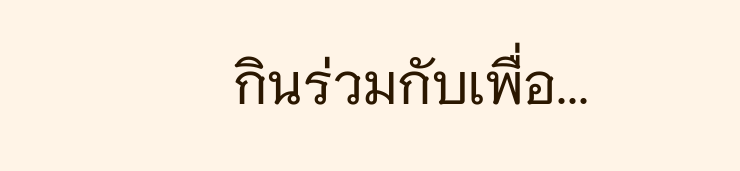กินร่วมกับเพื่อ...